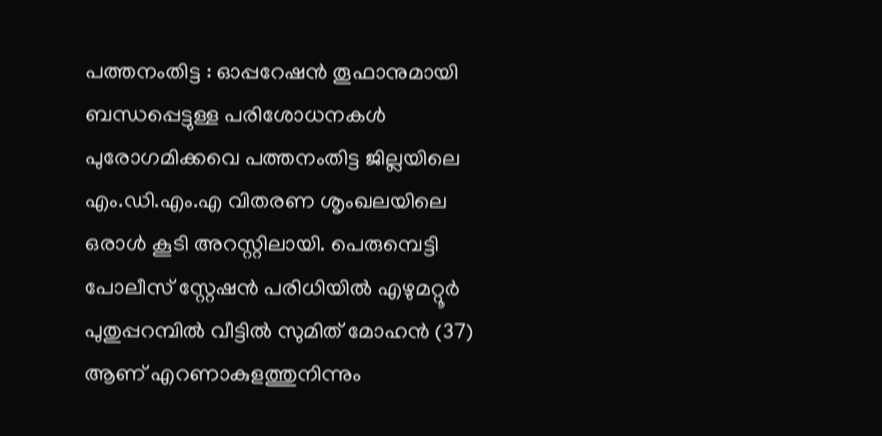പത്തനംതിട്ട : ഓപ്പറേഷൻ തൂഫാനുമായി ബന്ധപ്പെട്ടുള്ള പരിശോധനകൾ പുരോഗമിക്കവെ പത്തനംതിട്ട ജില്ലയിലെ എം.ഡി.എം.എ വിതരണ ശൃംഖലയിലെ ഒരാൾ കൂടി അറസ്റ്റിലായി. പെരുമ്പെട്ടി പോലീസ് സ്റ്റേഷൻ പരിധിയിൽ എഴുമറ്റൂർ പുതുപ്പറമ്പിൽ വീട്ടിൽ സുമിത് മോഹൻ (37) ആണ് എറണാകുളത്തുനിന്നും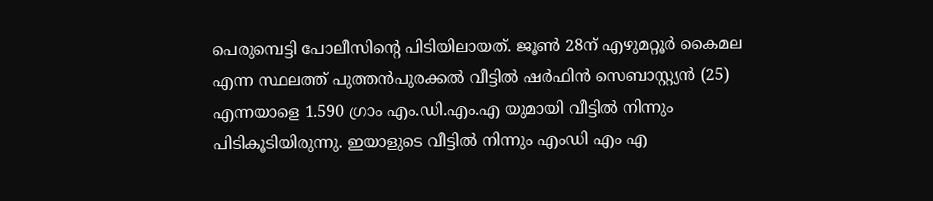പെരുമ്പെട്ടി പോലീസിന്റെ പിടിയിലായത്. ജൂൺ 28ന് എഴുമറ്റൂർ കൈമല എന്ന സ്ഥലത്ത് പുത്തൻപുരക്കൽ വീട്ടിൽ ഷർഫിൻ സെബാസ്റ്റ്യൻ (25) എന്നയാളെ 1.590 ഗ്രാം എം.ഡി.എം.എ യുമായി വീട്ടിൽ നിന്നും പിടികൂടിയിരുന്നു. ഇയാളുടെ വീട്ടിൽ നിന്നും എംഡി എം എ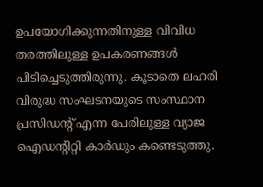ഉപയോഗിക്കുന്നതിനുള്ള വിവിധ തരത്തിലുള്ള ഉപകരണങ്ങൾ പിടിച്ചെടുത്തിരുന്നു. കൂടാതെ ലഹരി വിരുദ്ധ സംഘടനയുടെ സംസ്ഥാന പ്രസിഡന്റ് എന്ന പേരിലുള്ള വ്യാജ ഐഡന്റിറ്റി കാർഡും കണ്ടെടുത്തു.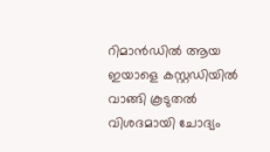റിമാൻഡിൽ ആയ ഇയാളെ കസ്റ്റഡിയിൽ വാങ്ങി കൂടുതൽ വിശദമായി ചോദ്യം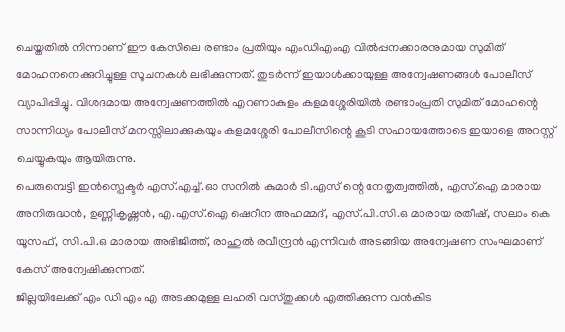ചെയ്തതിൽ നിന്നാണ് ഈ കേസിലെ രണ്ടാം പ്രതിയും എംഡിഎംഎ വിൽപ്പനക്കാരനുമായ സുമിത് മോഹനനെക്കുറിച്ചുള്ള സൂചനകൾ ലഭിക്കുന്നത്. തുടർന്ന് ഇയാൾക്കായുള്ള അന്വേഷണങ്ങൾ പോലീസ് വ്യാപിപ്പിച്ചു. വിശദമായ അന്വേഷണത്തിൽ എറണാകുളം കളമശ്ശേരിയിൽ രണ്ടാംപ്രതി സുമിത് മോഹന്റെ സാന്നിധ്യം പോലീസ് മനസ്സിലാക്കുകയും കളമശ്ശേരി പോലീസിന്റെ കൂടി സഹായത്തോടെ ഇയാളെ അറസ്റ്റ് ചെയ്യുകയും ആയിരുന്നു.
പെരുമ്പെട്ടി ഇൻസ്പെക്ടർ എസ്.എച്ച്.ഓ സനിൽ കുമാർ ടി.എസ് ന്റെ നേതൃത്വത്തിൽ, എസ്.ഐ മാരായ അനിരുദ്ധൻ, ഉണ്ണികൃഷ്ണൻ, എ.എസ്.ഐ ഷെറീന അഹമ്മദ്, എസ്.പി.സി.ഒ മാരായ രതീഷ്, സലാം കെ യൂസഫ്, സി.പി.ഒ മാരായ അഭിജിത്ത്, രാഹുൽ രവീന്ദ്രൻ എന്നിവർ അടങ്ങിയ അന്വേഷണ സംഘമാണ് കേസ് അന്വേഷിക്കുന്നത്.
ജില്ലയിലേക്ക് എം ഡി എം എ അടക്കമുള്ള ലഹരി വസ്തുക്കൾ എത്തിക്കുന്ന വൻകിട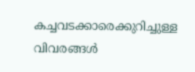കച്ചവടക്കാരെക്കുറിച്ചുള്ള വിവരങ്ങൾ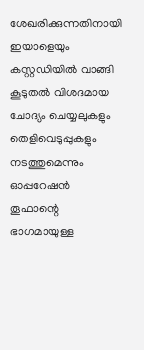ശേഖരിക്കുന്നതിനായി ഇയാളെയും കസ്റ്റഡിയിൽ വാങ്ങി കൂടുതൽ വിശദമായ ചോദ്യം ചെയ്യലുകളും തെളിവെടുപ്പുകളും നടത്തുമെന്നും ഓപ്പറേഷൻ തൂഫാന്റെ ഭാഗമായുള്ള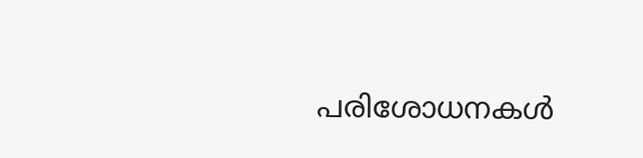പരിശോധനകൾ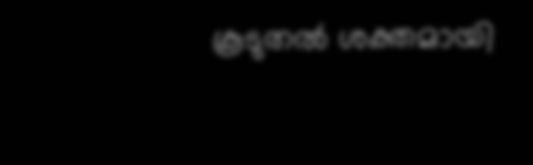കൂടുതൽ ശക്തമായി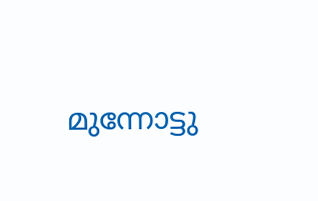മുന്നോട്ടു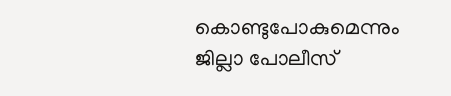കൊണ്ടുപോകുമെന്നും ജില്ലാ പോലീസ്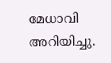മേധാവി അറിയിച്ചു.